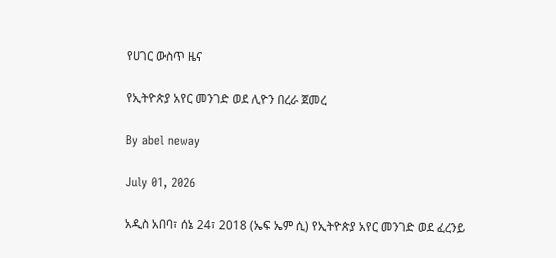የሀገር ውስጥ ዜና

የኢትዮጵያ አየር መንገድ ወደ ሊዮን በረራ ጀመረ

By abel neway

July 01, 2026

አዲስ አበባ፣ ሰኔ 24፣ 2018 (ኤፍ ኤም ሲ) የኢትዮጵያ አየር መንገድ ወደ ፈረንይ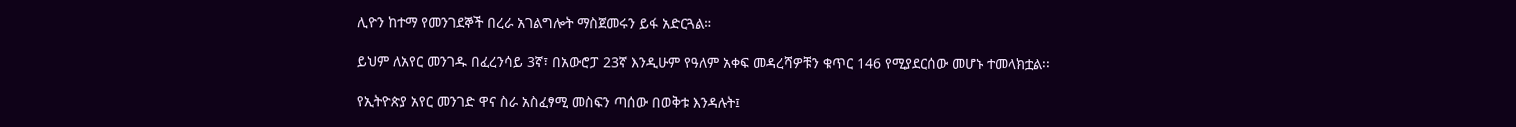ሊዮን ከተማ የመንገደኞች በረራ አገልግሎት ማስጀመሩን ይፋ አድርጓል።

ይህም ለአየር መንገዱ በፈረንሳይ 3ኛ፣ በአውሮፓ 23ኛ እንዲሁም የዓለም አቀፍ መዳረሻዎቹን ቁጥር 146 የሚያደርሰው መሆኑ ተመላክቷል፡፡

የኢትዮጵያ አየር መንገድ ዋና ስራ አስፈፃሚ መስፍን ጣሰው በወቅቱ እንዳሉት፤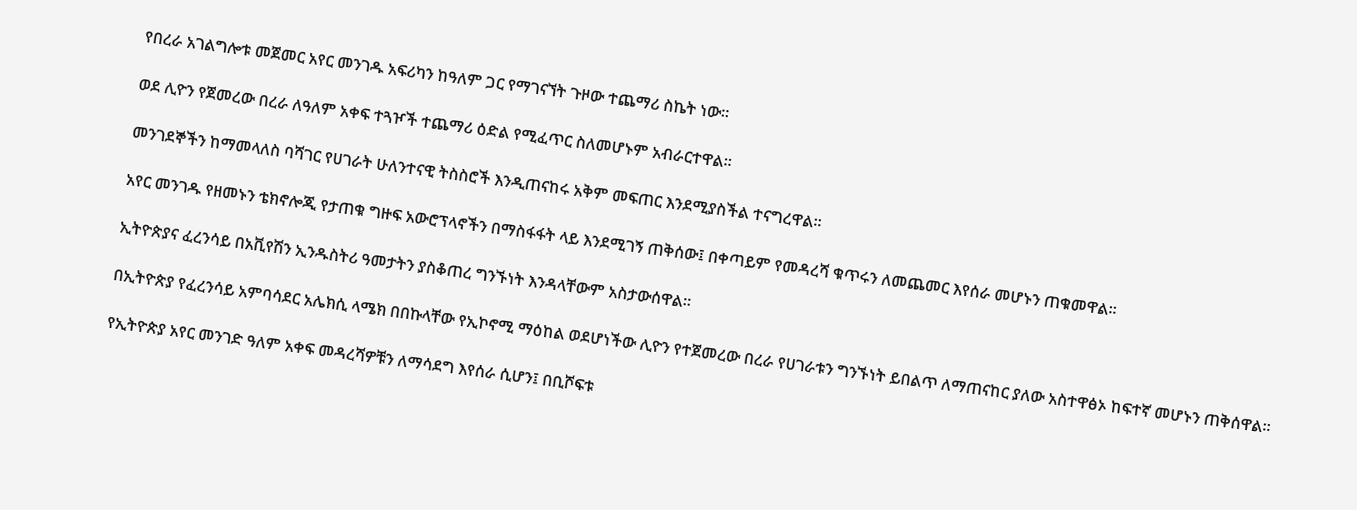የበረራ አገልግሎቱ መጀመር አየር መንገዱ አፍሪካን ከዓለም ጋር የማገናኘት ጉዞው ተጨማሪ ስኬት ነው።

ወደ ሊዮን የጀመረው በረራ ለዓለም አቀፍ ተጓዦች ተጨማሪ ዕድል የሚፈጥር ስለመሆኑም አብራርተዋል፡፡

መንገደኞችን ከማመላለስ ባሻገር የሀገራት ሁለንተናዊ ትስስሮች እንዲጠናከሩ አቅም መፍጠር እንደሚያስችል ተናግረዋል፡፡

አየር መንገዱ የዘመኑን ቴክኖሎጂ የታጠቁ ግዙፍ አውሮፕላኖችን በማስፋፋት ላይ እንደሚገኝ ጠቅሰው፤ በቀጣይም የመዳረሻ ቁጥሩን ለመጨመር እየሰራ መሆኑን ጠቁመዋል።

ኢትዮጵያና ፈረንሳይ በአቪየሽን ኢንዱስትሪ ዓመታትን ያስቆጠረ ግንኙነት እንዳላቸውም አስታውሰዋል።

በኢትዮጵያ የፈረንሳይ አምባሳደር አሌክሲ ላሜክ በበኩላቸው የኢኮኖሚ ማዕከል ወደሆነችው ሊዮን የተጀመረው በረራ የሀገራቱን ግንኙነት ይበልጥ ለማጠናከር ያለው አስተዋፅኦ ከፍተኛ መሆኑን ጠቅሰዋል።

የኢትዮጵያ አየር መንገድ ዓለም አቀፍ መዳረሻዎቹን ለማሳደግ እየሰራ ሲሆን፤ በቢሾፍቱ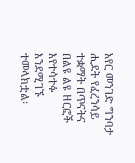አየር መንገድ ግንባታ ሒደት የፈረንሳይ ተቋማት በጥናትና በልዩ ልዩ ዘርፎች እየተሳተፉ እንደሚገኙ ተመላክቷል፡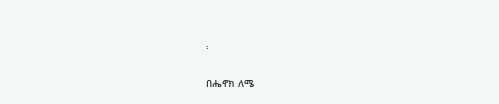፡

በሔኖክ ለሜ